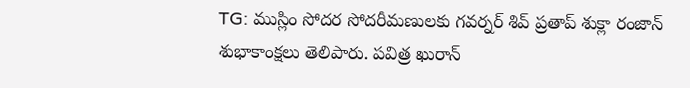TG: ముస్లిం సోదర సోదరీమణులకు గవర్నర్ శివ్ ప్రతాప్ శుక్లా రంజాన్ శుభాకాంక్షలు తెలిపారు. పవిత్ర ఖురాన్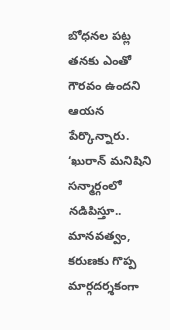బోధనల పట్ల తనకు ఎంతో గౌరవం ఉందని ఆయన పేర్కొన్నారు. ‘ఖురాన్ మనిషిని సన్మార్గంలో నడిపిస్తూ.. మానవత్వం, కరుణకు గొప్ప మార్గదర్శకంగా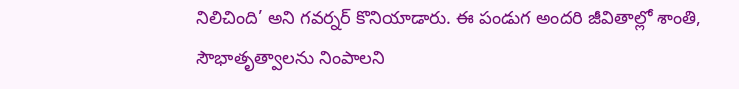నిలిచింది’ అని గవర్నర్ కొనియాడారు. ఈ పండుగ అందరి జీవితాల్లో శాంతి, సౌభాతృత్వాలను నింపాలని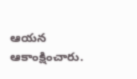ఆయన ఆకాంక్షించారు.